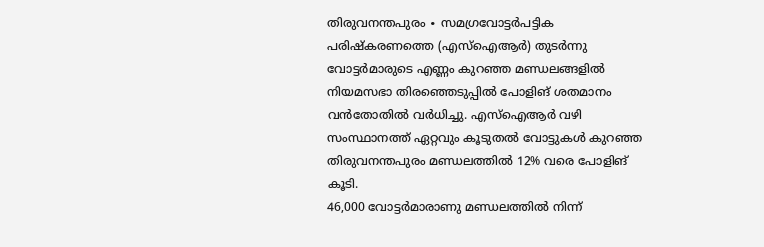തിരുവനന്തപുരം ∙ സമഗ്രവോട്ടർപട്ടിക പരിഷ്കരണത്തെ (എസ്ഐആർ) തുടർന്നു വോട്ടർമാരുടെ എണ്ണം കുറഞ്ഞ മണ്ഡലങ്ങളിൽ നിയമസഭാ തിരഞ്ഞെടുപ്പിൽ പോളിങ് ശതമാനം വൻതോതിൽ വർധിച്ചു. എസ്ഐആർ വഴി സംസ്ഥാനത്ത് ഏറ്റവും കൂടുതൽ വോട്ടുകൾ കുറഞ്ഞ തിരുവനന്തപുരം മണ്ഡലത്തിൽ 12% വരെ പോളിങ് കൂടി.
46,000 വോട്ടർമാരാണു മണ്ഡലത്തിൽ നിന്ന്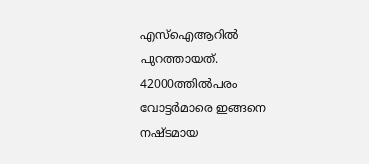എസ്ഐആറിൽ പുറത്തായത്. 42000ത്തിൽപരം വോട്ടർമാരെ ഇങ്ങനെ നഷ്ടമായ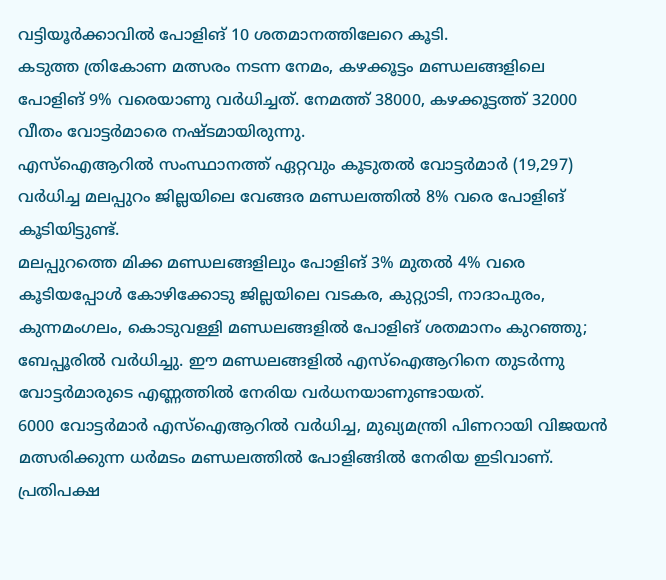വട്ടിയൂർക്കാവിൽ പോളിങ് 10 ശതമാനത്തിലേറെ കൂടി.
കടുത്ത ത്രികോണ മത്സരം നടന്ന നേമം, കഴക്കൂട്ടം മണ്ഡലങ്ങളിലെ പോളിങ് 9% വരെയാണു വർധിച്ചത്. നേമത്ത് 38000, കഴക്കൂട്ടത്ത് 32000 വീതം വോട്ടർമാരെ നഷ്ടമായിരുന്നു.
എസ്ഐആറിൽ സംസ്ഥാനത്ത് ഏറ്റവും കൂടുതൽ വോട്ടർമാർ (19,297) വർധിച്ച മലപ്പുറം ജില്ലയിലെ വേങ്ങര മണ്ഡലത്തിൽ 8% വരെ പോളിങ് കൂടിയിട്ടുണ്ട്.
മലപ്പുറത്തെ മിക്ക മണ്ഡലങ്ങളിലും പോളിങ് 3% മുതൽ 4% വരെ കൂടിയപ്പോൾ കോഴിക്കോടു ജില്ലയിലെ വടകര, കുറ്റ്യാടി, നാദാപുരം, കുന്നമംഗലം, കൊടുവള്ളി മണ്ഡലങ്ങളിൽ പോളിങ് ശതമാനം കുറഞ്ഞു; ബേപ്പൂരിൽ വർധിച്ചു. ഈ മണ്ഡലങ്ങളിൽ എസ്ഐആറിനെ തുടർന്നു വോട്ടർമാരുടെ എണ്ണത്തിൽ നേരിയ വർധനയാണുണ്ടായത്.
6000 വോട്ടർമാർ എസ്ഐആറിൽ വർധിച്ച, മുഖ്യമന്ത്രി പിണറായി വിജയൻ മത്സരിക്കുന്ന ധർമടം മണ്ഡലത്തിൽ പോളിങ്ങിൽ നേരിയ ഇടിവാണ്.
പ്രതിപക്ഷ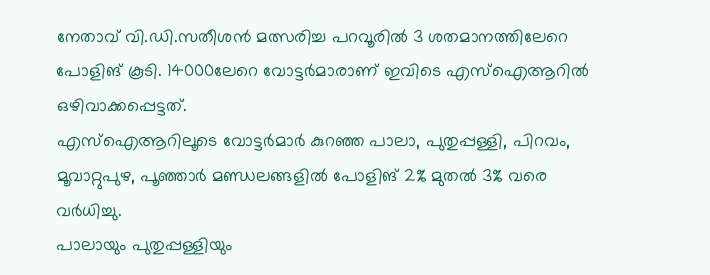നേതാവ് വി.ഡി.സതീശൻ മത്സരിച്ച പറവൂരിൽ 3 ശതമാനത്തിലേറെ പോളിങ് കൂടി. 14000ലേറെ വോട്ടർമാരാണ് ഇവിടെ എസ്ഐആറിൽ ഒഴിവാക്കപ്പെട്ടത്.
എസ്ഐആറിലൂടെ വോട്ടർമാർ കുറഞ്ഞ പാലാ, പുതുപ്പള്ളി, പിറവം, മൂവാറ്റുപുഴ, പൂഞ്ഞാർ മണ്ഡലങ്ങളിൽ പോളിങ് 2% മുതൽ 3% വരെ വർധിച്ചു.
പാലായും പുതുപ്പള്ളിയും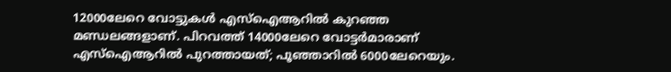12000ലേറെ വോട്ടുകൾ എസ്ഐആറിൽ കുറഞ്ഞ മണ്ഡലങ്ങളാണ്. പിറവത്ത് 14000ലേറെ വോട്ടർമാരാണ് എസ്ഐആറിൽ പുറത്തായത്; പൂഞ്ഞാറിൽ 6000ലേറെയും.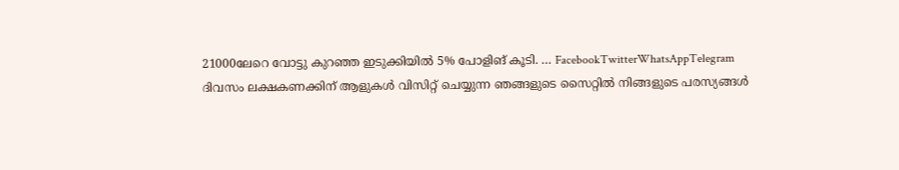21000ലേറെ വോട്ടു കുറഞ്ഞ ഇടുക്കിയിൽ 5% പോളിങ് കൂടി. … FacebookTwitterWhatsAppTelegram
ദിവസം ലക്ഷകണക്കിന് ആളുകൾ വിസിറ്റ് ചെയ്യുന്ന ഞങ്ങളുടെ സൈറ്റിൽ നിങ്ങളുടെ പരസ്യങ്ങൾ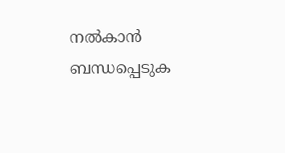നൽകാൻ ബന്ധപ്പെടുക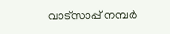വാട്സാപ്പ് നമ്പർ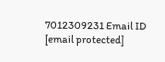7012309231 Email ID [email protected]